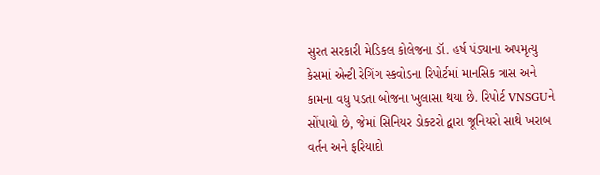સુરત સરકારી મેડિકલ કોલેજના ડૉ. હર્ષ પંડ્યાના અપમૃત્યુ કેસમાં એન્ટી રેગિંગ સ્કવોડના રિપોર્ટમાં માનસિક ત્રાસ અને કામના વધુ પડતા બોજના ખુલાસા થયા છે. રિપોર્ટ VNSGUને સોંપાયો છે, જેમાં સિનિયર ડોક્ટરો દ્વારા જૂનિયરો સાથે ખરાબ વર્તન અને ફરિયાદો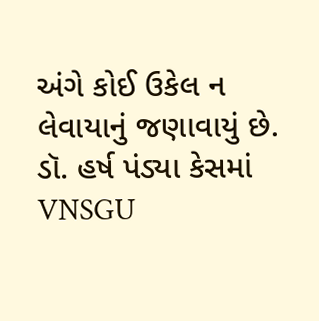અંગે કોઈ ઉકેલ ન લેવાયાનું જણાવાયું છે.
ડૉ. હર્ષ પંડ્યા કેસમાં VNSGU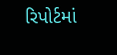રિપોર્ટમાં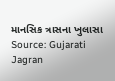માનસિક ત્રાસના ખુલાસા
Source: Gujarati Jagran